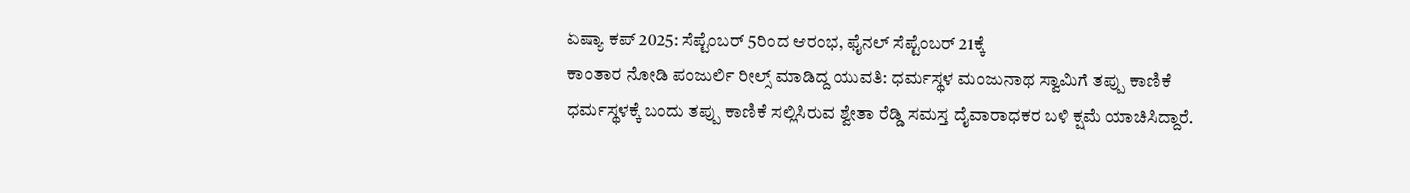ಏಷ್ಯಾ ಕಪ್ 2025: ಸೆಪ್ಟೆಂಬರ್ 5ರಿಂದ ಆರಂಭ, ಫೈನಲ್ ಸೆಪ್ಟೆಂಬರ್ 21ಕ್ಕೆ
ಕಾಂತಾರ ನೋಡಿ ಪಂಜುರ್ಲಿ ರೀಲ್ಸ್ ಮಾಡಿದ್ದ ಯುವತಿ: ಧರ್ಮಸ್ಥಳ ಮಂಜುನಾಥ ಸ್ವಾಮಿಗೆ ತಪ್ಪು ಕಾಣಿಕೆ
ಧರ್ಮಸ್ಥಳಕ್ಕೆ ಬಂದು ತಪ್ಪು ಕಾಣಿಕೆ ಸಲ್ಲಿಸಿರುವ ಶ್ವೇತಾ ರೆಡ್ಡಿ ಸಮಸ್ತ ದೈವಾರಾಧಕರ ಬಳಿ ಕ್ಷಮೆ ಯಾಚಿಸಿದ್ದಾರೆ.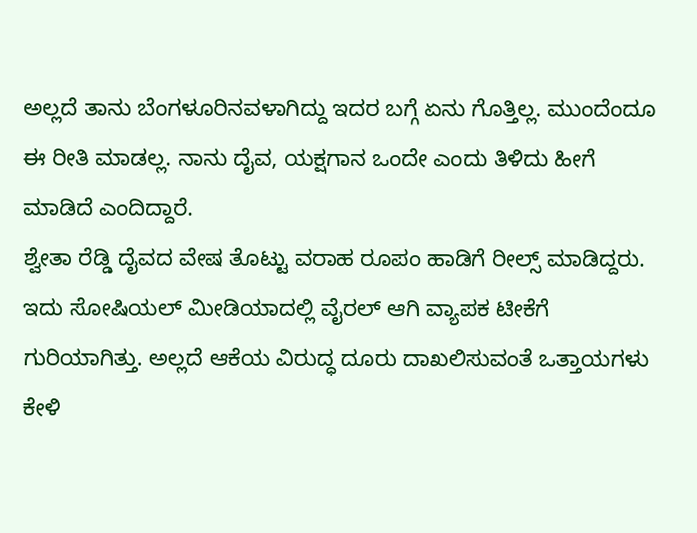ಅಲ್ಲದೆ ತಾನು ಬೆಂಗಳೂರಿನವಳಾಗಿದ್ದು ಇದರ ಬಗ್ಗೆ ಏನು ಗೊತ್ತಿಲ್ಲ. ಮುಂದೆಂದೂ ಈ ರೀತಿ ಮಾಡಲ್ಲ. ನಾನು ದೈವ, ಯಕ್ಷಗಾನ ಒಂದೇ ಎಂದು ತಿಳಿದು ಹೀಗೆ ಮಾಡಿದೆ ಎಂದಿದ್ದಾರೆ.
ಶ್ವೇತಾ ರೆಡ್ಡಿ ದೈವದ ವೇಷ ತೊಟ್ಟು ವರಾಹ ರೂಪಂ ಹಾಡಿಗೆ ರೀಲ್ಸ್ ಮಾಡಿದ್ದರು. ಇದು ಸೋಷಿಯಲ್ ಮೀಡಿಯಾದಲ್ಲಿ ವೈರಲ್ ಆಗಿ ವ್ಯಾಪಕ ಟೀಕೆಗೆ ಗುರಿಯಾಗಿತ್ತು. ಅಲ್ಲದೆ ಆಕೆಯ ವಿರುದ್ಧ ದೂರು ದಾಖಲಿಸುವಂತೆ ಒತ್ತಾಯಗಳು ಕೇಳಿ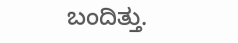ಬಂದಿತ್ತು.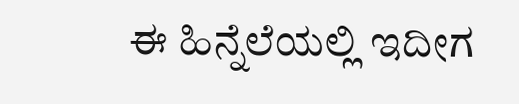ಈ ಹಿನ್ನೆಲೆಯಲ್ಲಿ ಇದೀಗ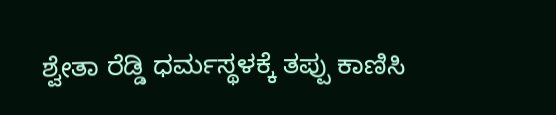ಶ್ವೇತಾ ರೆಡ್ಡಿ ಧರ್ಮಸ್ಥಳಕ್ಕೆ ತಪ್ಪು ಕಾಣಿಸಿ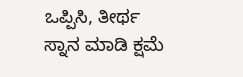ಒಪ್ಪಿಸಿ, ತೀರ್ಥ ಸ್ನಾನ ಮಾಡಿ ಕ್ಷಮೆ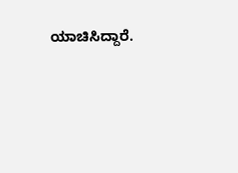ಯಾಚಿಸಿದ್ದಾರೆ.